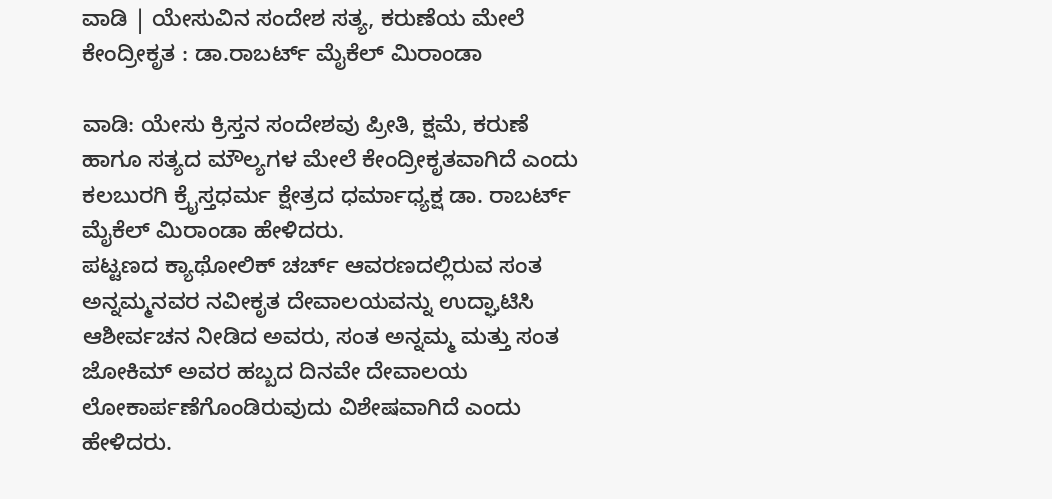ವಾಡಿ | ಯೇಸುವಿನ ಸಂದೇಶ ಸತ್ಯ, ಕರುಣೆಯ ಮೇಲೆ ಕೇಂದ್ರೀಕೃತ : ಡಾ.ರಾಬರ್ಟ್ ಮೈಕೆಲ್ ಮಿರಾಂಡಾ

ವಾಡಿ: ಯೇಸು ಕ್ರಿಸ್ತನ ಸಂದೇಶವು ಪ್ರೀತಿ, ಕ್ಷಮೆ, ಕರುಣೆ ಹಾಗೂ ಸತ್ಯದ ಮೌಲ್ಯಗಳ ಮೇಲೆ ಕೇಂದ್ರೀಕೃತವಾಗಿದೆ ಎಂದು ಕಲಬುರಗಿ ಕ್ರೈಸ್ತಧರ್ಮ ಕ್ಷೇತ್ರದ ಧರ್ಮಾಧ್ಯಕ್ಷ ಡಾ. ರಾಬರ್ಟ್ ಮೈಕೆಲ್ ಮಿರಾಂಡಾ ಹೇಳಿದರು.
ಪಟ್ಟಣದ ಕ್ಯಾಥೋಲಿಕ್ ಚರ್ಚ್ ಆವರಣದಲ್ಲಿರುವ ಸಂತ ಅನ್ನಮ್ಮನವರ ನವೀಕೃತ ದೇವಾಲಯವನ್ನು ಉದ್ಘಾಟಿಸಿ ಆಶೀರ್ವಚನ ನೀಡಿದ ಅವರು, ಸಂತ ಅನ್ನಮ್ಮ ಮತ್ತು ಸಂತ ಜೋಕಿಮ್ ಅವರ ಹಬ್ಬದ ದಿನವೇ ದೇವಾಲಯ ಲೋಕಾರ್ಪಣೆಗೊಂಡಿರುವುದು ವಿಶೇಷವಾಗಿದೆ ಎಂದು ಹೇಳಿದರು.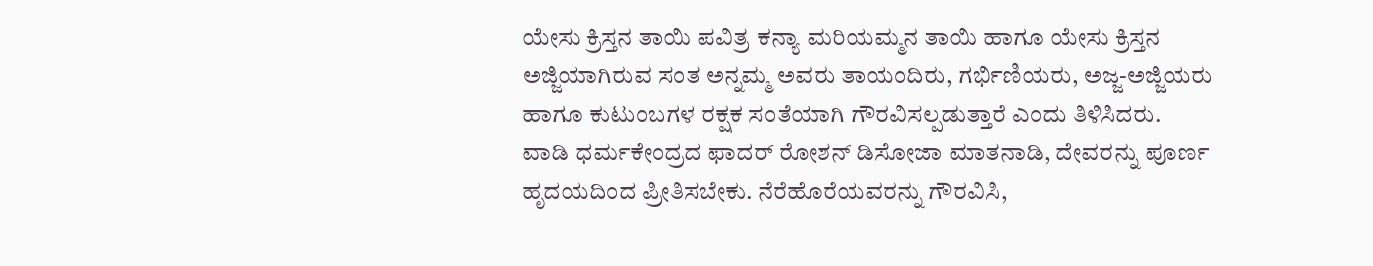ಯೇಸು ಕ್ರಿಸ್ತನ ತಾಯಿ ಪವಿತ್ರ ಕನ್ಯಾ ಮರಿಯಮ್ಮನ ತಾಯಿ ಹಾಗೂ ಯೇಸು ಕ್ರಿಸ್ತನ ಅಜ್ಜಿಯಾಗಿರುವ ಸಂತ ಅನ್ನಮ್ಮ ಅವರು ತಾಯಂದಿರು, ಗರ್ಭಿಣಿಯರು, ಅಜ್ಜ-ಅಜ್ಜಿಯರು ಹಾಗೂ ಕುಟುಂಬಗಳ ರಕ್ಷಕ ಸಂತೆಯಾಗಿ ಗೌರವಿಸಲ್ಪಡುತ್ತಾರೆ ಎಂದು ತಿಳಿಸಿದರು.
ವಾಡಿ ಧರ್ಮಕೇಂದ್ರದ ಫಾದರ್ ರೋಶನ್ ಡಿಸೋಜಾ ಮಾತನಾಡಿ, ದೇವರನ್ನು ಪೂರ್ಣ ಹೃದಯದಿಂದ ಪ್ರೀತಿಸಬೇಕು. ನೆರೆಹೊರೆಯವರನ್ನು ಗೌರವಿಸಿ,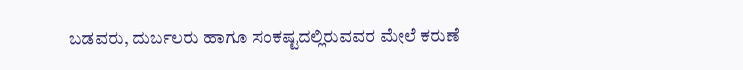ಬಡವರು, ದುರ್ಬಲರು ಹಾಗೂ ಸಂಕಷ್ಟದಲ್ಲಿರುವವರ ಮೇಲೆ ಕರುಣೆ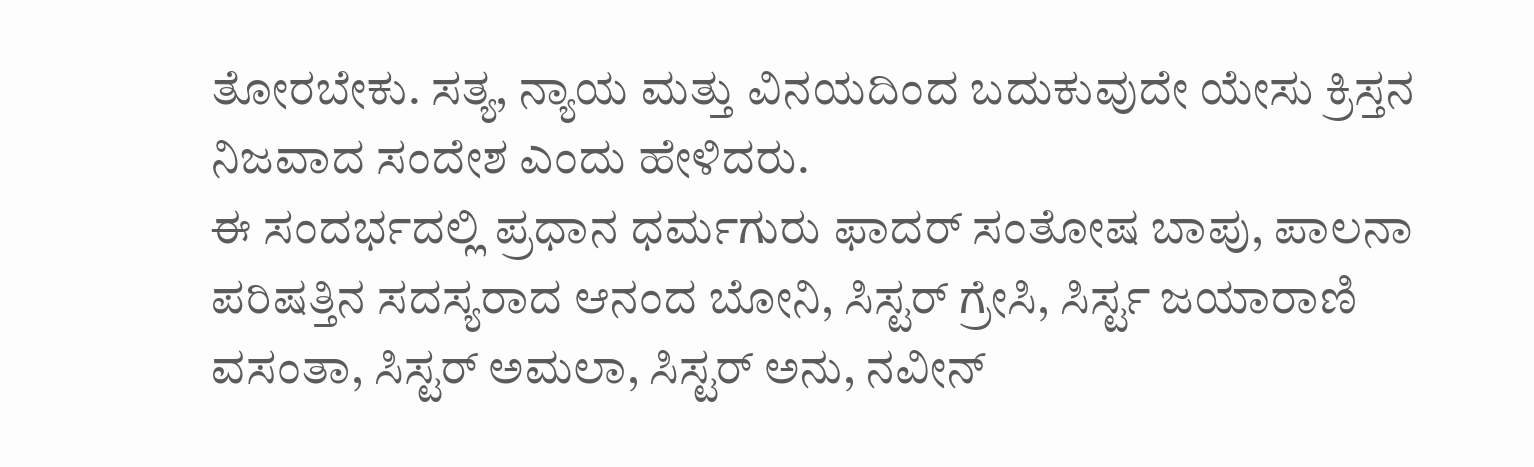ತೋರಬೇಕು. ಸತ್ಯ, ನ್ಯಾಯ ಮತ್ತು ವಿನಯದಿಂದ ಬದುಕುವುದೇ ಯೇಸು ಕ್ರಿಸ್ತನ ನಿಜವಾದ ಸಂದೇಶ ಎಂದು ಹೇಳಿದರು.
ಈ ಸಂದರ್ಭದಲ್ಲಿ ಪ್ರಧಾನ ಧರ್ಮಗುರು ಫಾದರ್ ಸಂತೋಷ ಬಾಪು, ಪಾಲನಾ ಪರಿಷತ್ತಿನ ಸದಸ್ಯರಾದ ಆನಂದ ಬೋನಿ, ಸಿಸ್ಟರ್ ಗ್ರೇಸಿ, ಸಿರ್ಸ್ಟ ಜಯಾರಾಣಿ ವಸಂತಾ, ಸಿಸ್ಟರ್ ಅಮಲಾ, ಸಿಸ್ಟರ್ ಅನು, ನವೀನ್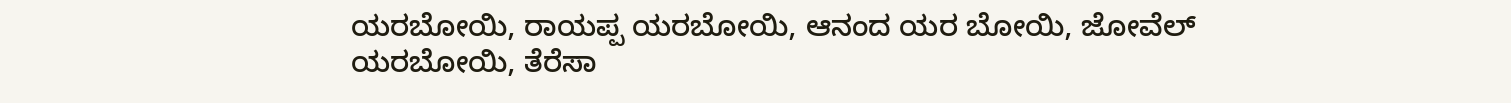ಯರಬೋಯಿ, ರಾಯಪ್ಪ ಯರಬೋಯಿ, ಆನಂದ ಯರ ಬೋಯಿ, ಜೋವೆಲ್ ಯರಬೋಯಿ, ತೆರೆಸಾ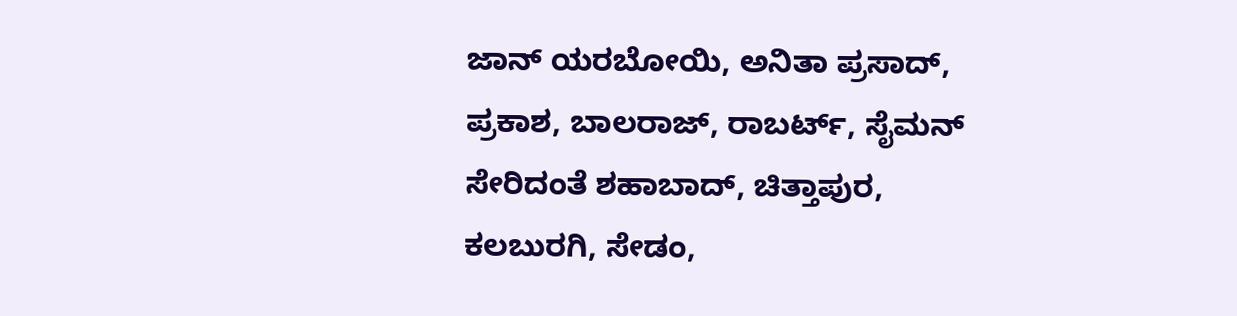ಜಾನ್ ಯರಬೋಯಿ, ಅನಿತಾ ಪ್ರಸಾದ್, ಪ್ರಕಾಶ, ಬಾಲರಾಜ್, ರಾಬರ್ಟ್, ಸೈಮನ್ ಸೇರಿದಂತೆ ಶಹಾಬಾದ್, ಚಿತ್ತಾಪುರ, ಕಲಬುರಗಿ, ಸೇಡಂ,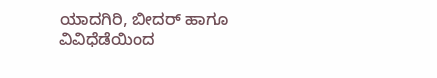ಯಾದಗಿರಿ, ಬೀದರ್ ಹಾಗೂ ವಿವಿಧೆಡೆಯಿಂದ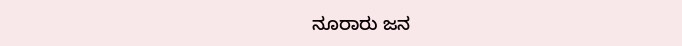ನೂರಾರು ಜನ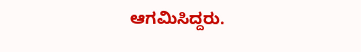ಆಗಮಿಸಿದ್ದರು.